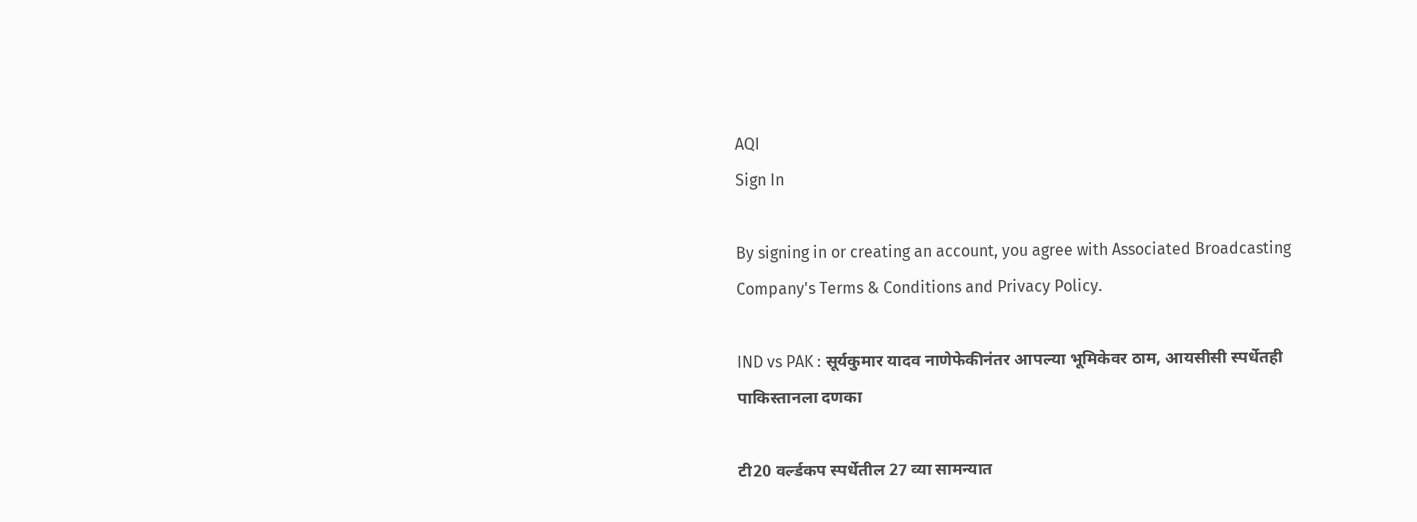AQI
Sign In

By signing in or creating an account, you agree with Associated Broadcasting Company's Terms & Conditions and Privacy Policy.

IND vs PAK : सूर्यकुमार यादव नाणेफेकीनंतर आपल्या भूमिकेवर ठाम, आयसीसी स्पर्धेतही पाकिस्तानला दणका

टी20 वर्ल्डकप स्पर्धेतील 27 व्या सामन्यात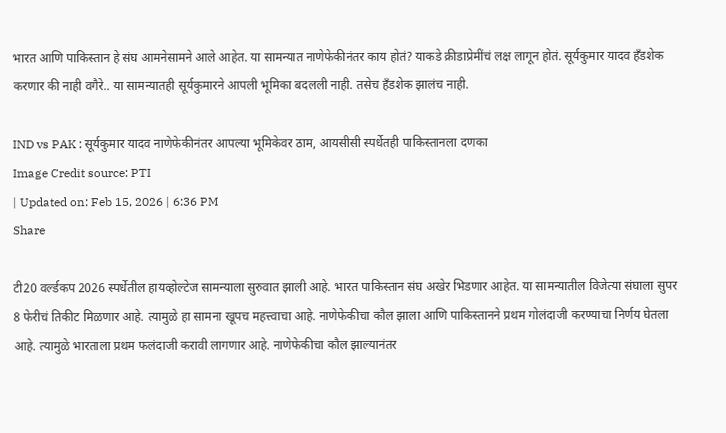भारत आणि पाकिस्तान हे संघ आमनेसामने आले आहेत. या सामन्यात नाणेफेकीनंतर काय होतं? याकडे क्रीडाप्रेमींचं लक्ष लागून होतं. सूर्यकुमार यादव हँडशेक करणार की नाही वगैरे.. या सामन्यातही सूर्यकुमारने आपली भूमिका बदलली नाही. तसेच हँडशेक झालंच नाही.

IND vs PAK : सूर्यकुमार यादव नाणेफेकीनंतर आपल्या भूमिकेवर ठाम, आयसीसी स्पर्धेतही पाकिस्तानला दणका
Image Credit source: PTI
| Updated on: Feb 15, 2026 | 6:36 PM
Share

टी20 वर्ल्डकप 2026 स्पर्धेतील हायव्होल्टेज सामन्याला सुरुवात झाली आहे. भारत पाकिस्तान संघ अखेर भिडणार आहेत. या सामन्यातील विजेत्या संघाला सुपर 8 फेरीचं तिकीट मिळणार आहे. त्यामुळे हा सामना खूपच महत्त्वाचा आहे. नाणेफेकीचा कौल झाला आणि पाकिस्तानने प्रथम गोलंदाजी करण्याचा निर्णय घेतला आहे. त्यामुळे भारताला प्रथम फलंदाजी करावी लागणार आहे. नाणेफेकीचा कौल झाल्यानंतर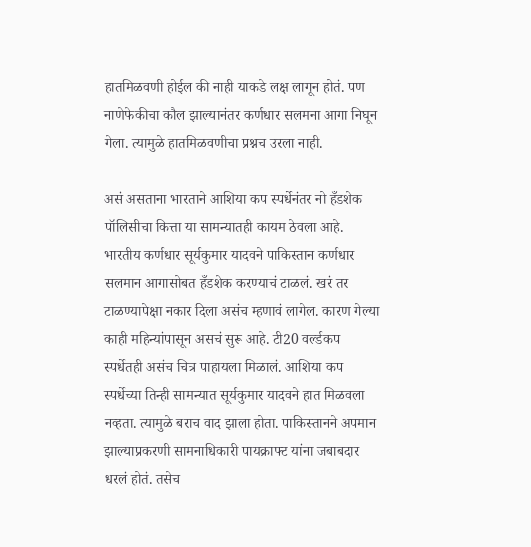हातमिळवणी होईल की नाही याकडे लक्ष लागून होतं. पण नाणेफेकीचा कौल झाल्यानंतर कर्णधार सलमना आगा निघून गेला. त्यामुळे हातमिळवणीचा प्रश्नच उरला नाही.

असं असताना भारताने आशिया कप स्पर्धेनंतर नो हँडशेक पॉलिसीचा कित्ता या सामन्यातही कायम ठेवला आहे. भारतीय कर्णधार सूर्यकुमार यादवने पाकिस्तान कर्णधार सलमान आगासोबत हँडशेक करण्याचं टाळलं. खरं तर टाळण्यापेक्षा नकार दिला असंच म्हणावं लागेल. कारण गेल्या काही महिन्यांपासून असचं सुरू आहे. टी20 वर्ल्डकप स्पर्धेतही असंच चित्र पाहायला मिळालं. आशिया कप स्पर्धेच्या तिन्ही सामन्यात सूर्यकुमार यादवने हात मिळवला नव्हता. त्यामुळे बराच वाद झाला होता. पाकिस्तानने अपमान झाल्याप्रकरणी सामनाधिकारी पायक्राफ्ट यांना जबाबदार धरलं होतं. तसेच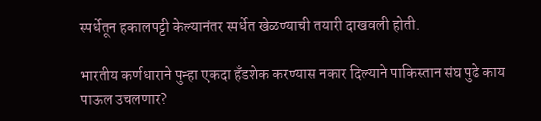स्पर्धेतून हकालपट्टी केल्यानंतर स्पर्धेत खेळण्याची तयारी दाखवली होती.

भारतीय कर्णधाराने पुन्हा एकदा हँडशेक करण्यास नकार दिल्याने पाकिस्तान संघ पुढे काय पाऊल उचलणार?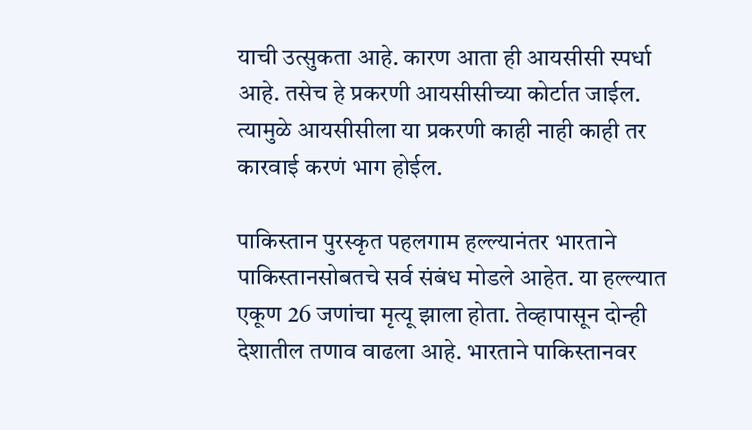याची उत्सुकता आहे. कारण आता ही आयसीसी स्पर्धा आहे. तसेच हे प्रकरणी आयसीसीच्या कोर्टात जाईल. त्यामुळे आयसीसीला या प्रकरणी काही नाही काही तर कारवाई करणं भाग होईल.

पाकिस्तान पुरस्कृत पहलगाम हल्ल्यानंतर भारताने पाकिस्तानसोबतचे सर्व संबंध मोडले आहेत. या हल्ल्यात एकूण 26 जणांचा मृत्यू झाला होता. तेव्हापासून दोन्ही देशातील तणाव वाढला आहे. भारताने पाकिस्तानवर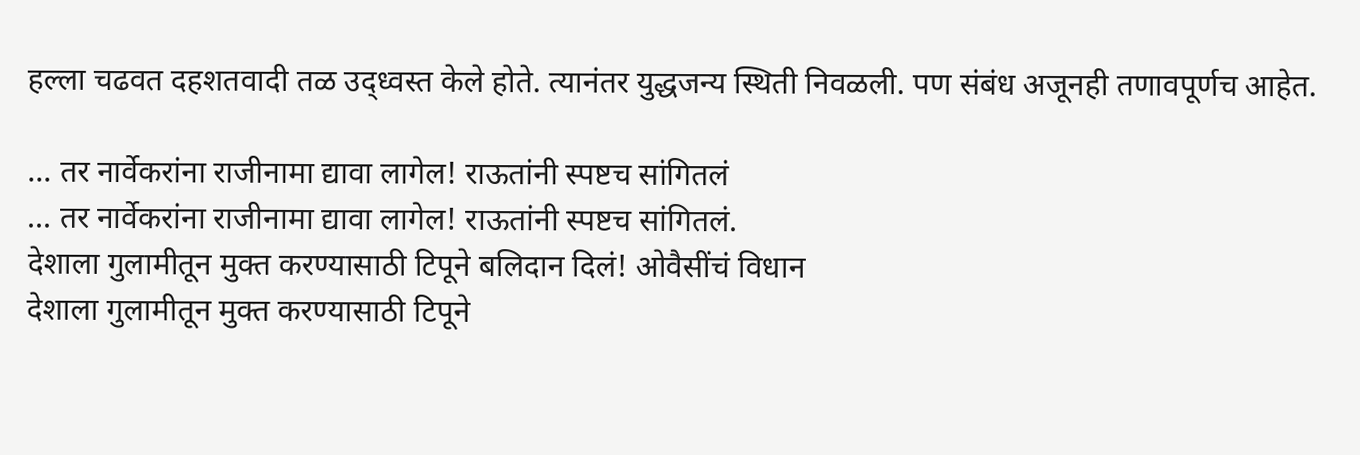हल्ला चढवत दहशतवादी तळ उद्ध्वस्त केले होते. त्यानंतर युद्धजन्य स्थिती निवळली. पण संबंध अजूनही तणावपूर्णच आहेत.

... तर नार्वेकरांना राजीनामा द्यावा लागेल! राऊतांनी स्पष्टच सांगितलं
... तर नार्वेकरांना राजीनामा द्यावा लागेल! राऊतांनी स्पष्टच सांगितलं.
देशाला गुलामीतून मुक्त करण्यासाठी टिपूने बलिदान दिलं! ओवैसींचं विधान
देशाला गुलामीतून मुक्त करण्यासाठी टिपूने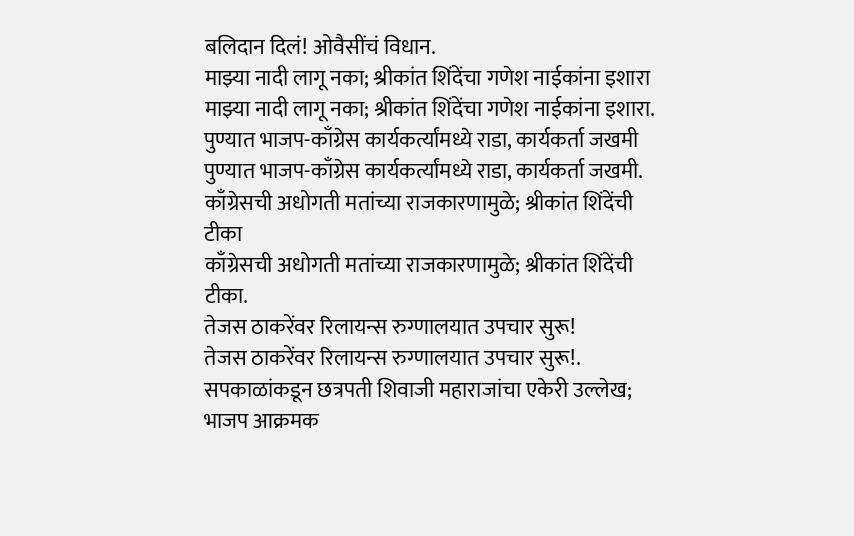बलिदान दिलं! ओवैसींचं विधान.
माझ्या नादी लागू नका; श्रीकांत शिंदेंचा गणेश नाईकांना इशारा
माझ्या नादी लागू नका; श्रीकांत शिंदेंचा गणेश नाईकांना इशारा.
पुण्यात भाजप-काँग्रेस कार्यकर्त्यांमध्ये राडा, कार्यकर्ता जखमी
पुण्यात भाजप-काँग्रेस कार्यकर्त्यांमध्ये राडा, कार्यकर्ता जखमी.
काँग्रेसची अधोगती मतांच्या राजकारणामुळे; श्रीकांत शिंदेंची टीका
काँग्रेसची अधोगती मतांच्या राजकारणामुळे; श्रीकांत शिंदेंची टीका.
तेजस ठाकरेंवर रिलायन्स रुग्णालयात उपचार सुरू!
तेजस ठाकरेंवर रिलायन्स रुग्णालयात उपचार सुरू!.
सपकाळांकडून छत्रपती शिवाजी महाराजांचा एकेरी उल्लेख; भाजप आक्रमक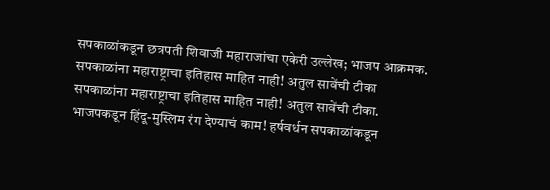सपकाळांकडून छत्रपती शिवाजी महाराजांचा एकेरी उल्लेख; भाजप आक्रमक.
सपकाळांना महाराष्ट्राचा इतिहास माहित नाही! अतुल सावेंची टीका
सपकाळांना महाराष्ट्राचा इतिहास माहित नाही! अतुल सावेंची टीका.
भाजपकडून हिंदू-मुस्लिम रंग देण्याचं काम! हर्षवर्धन सपकाळांकडून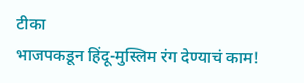टीका
भाजपकडून हिंदू-मुस्लिम रंग देण्याचं काम!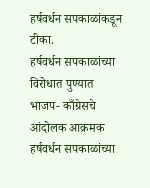हर्षवर्धन सपकाळांकडून टीका.
हर्षवर्धन सपकाळांच्या विरोधात पुण्यात भाजप- काँग्रेसचे आंदोलक आक्रमक
हर्षवर्धन सपकाळांच्या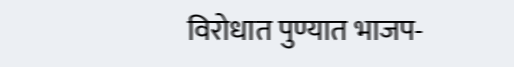विरोधात पुण्यात भाजप-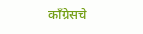काँग्रेसचे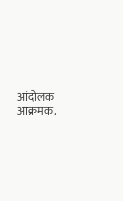आंदोलक आक्रमक.